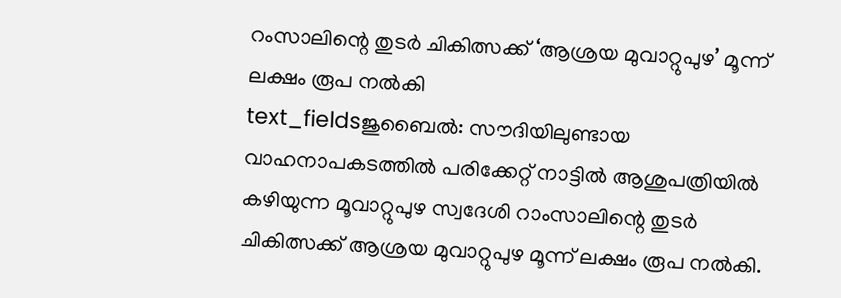റംസാലിന്റെ തുടർ ചികിത്സക്ക് ‘ആശ്രയ മുവാറ്റുപുഴ’ മൂന്ന് ലക്ഷം രൂപ നൽകി
text_fieldsജുബൈൽ: സൗദിയിലുണ്ടായ വാഹനാപകടത്തിൽ പരിക്കേറ്റ് നാട്ടിൽ ആശുപത്രിയിൽ കഴിയുന്ന മൂവാറ്റുപുഴ സ്വദേശി റാംസാലിന്റെ തുടർ ചികിത്സക്ക് ആശ്രയ മുവാറ്റുപുഴ മൂന്ന് ലക്ഷം രൂപ നൽകി.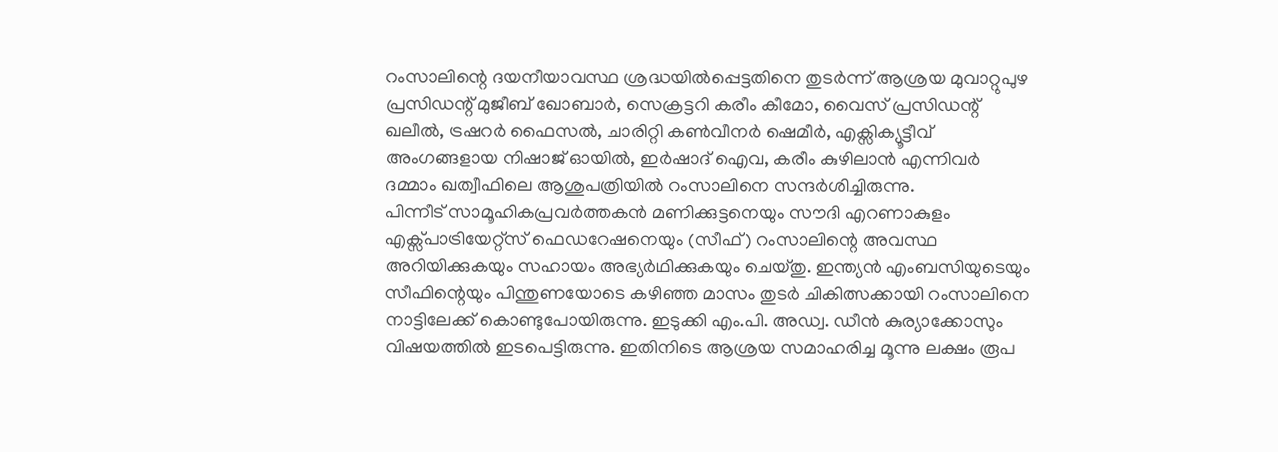റംസാലിന്റെ ദയനീയാവസ്ഥ ശ്രദ്ധയിൽപ്പെട്ടതിനെ തുടർന്ന് ആശ്രയ മുവാറ്റുപുഴ പ്രസിഡന്റ് മുജീബ് ഖോബാർ, സെക്രട്ടറി കരീം കീമോ, വൈസ് പ്രസിഡന്റ് ഖലീൽ, ട്രഷറർ ഫൈസൽ, ചാരിറ്റി കൺവീനർ ഷെമീർ, എക്സിക്യൂട്ടീവ് അംഗങ്ങളായ നിഷാജ് ഓയിൽ, ഇർഷാദ് ഐവ, കരീം കുഴിലാൻ എന്നിവർ ദമ്മാം ഖത്വീഫിലെ ആശുപത്രിയിൽ റംസാലിനെ സന്ദർശിച്ചിരുന്നു.
പിന്നീട് സാമൂഹികപ്രവർത്തകൻ മണിക്കുട്ടനെയും സൗദി എറണാകുളം എക്സ്പാട്രിയേറ്റ്സ് ഫെഡറേഷനെയും (സീഫ്) റംസാലിന്റെ അവസ്ഥ അറിയിക്കുകയും സഹായം അഭ്യർഥിക്കുകയും ചെയ്തു. ഇന്ത്യൻ എംബസിയുടെയും സീഫിന്റെയും പിന്തുണയോടെ കഴിഞ്ഞ മാസം തുടർ ചികിത്സക്കായി റംസാലിനെ നാട്ടിലേക്ക് കൊണ്ടുപോയിരുന്നു. ഇടുക്കി എം.പി. അഡ്വ. ഡീൻ കുര്യാക്കോസും വിഷയത്തിൽ ഇടപെട്ടിരുന്നു. ഇതിനിടെ ആശ്രയ സമാഹരിച്ച മൂന്നു ലക്ഷം രൂപ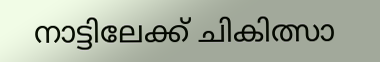നാട്ടിലേക്ക് ചികിത്സാ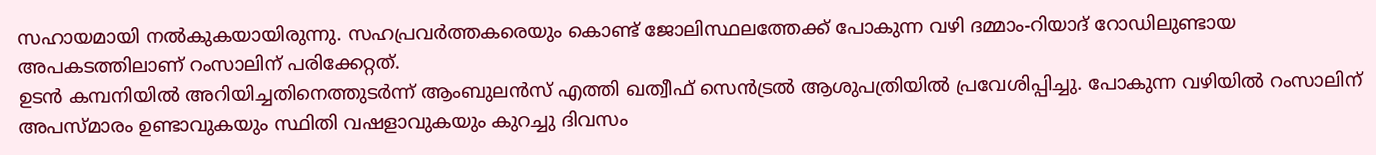സഹായമായി നൽകുകയായിരുന്നു. സഹപ്രവർത്തകരെയും കൊണ്ട് ജോലിസ്ഥലത്തേക്ക് പോകുന്ന വഴി ദമ്മാം-റിയാദ് റോഡിലുണ്ടായ അപകടത്തിലാണ് റംസാലിന് പരിക്കേറ്റത്.
ഉടൻ കമ്പനിയിൽ അറിയിച്ചതിനെത്തുടർന്ന് ആംബുലൻസ് എത്തി ഖത്വീഫ് സെൻട്രൽ ആശുപത്രിയിൽ പ്രവേശിപ്പിച്ചു. പോകുന്ന വഴിയിൽ റംസാലിന് അപസ്മാരം ഉണ്ടാവുകയും സ്ഥിതി വഷളാവുകയും കുറച്ചു ദിവസം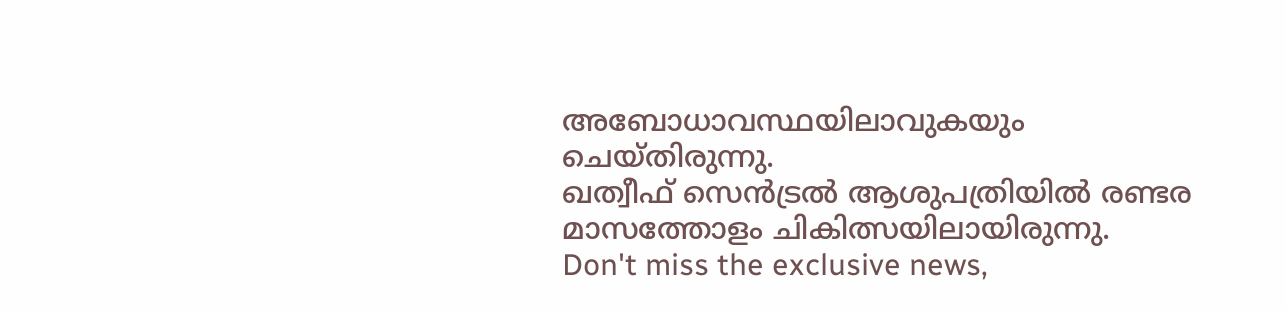അബോധാവസ്ഥയിലാവുകയും ചെയ്തിരുന്നു.
ഖത്വീഫ് സെൻട്രൽ ആശുപത്രിയിൽ രണ്ടര മാസത്തോളം ചികിത്സയിലായിരുന്നു.
Don't miss the exclusive news,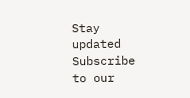Stay updated
Subscribe to our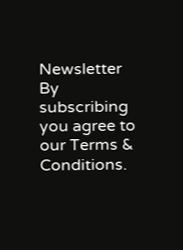Newsletter
By subscribing you agree to our Terms & Conditions.